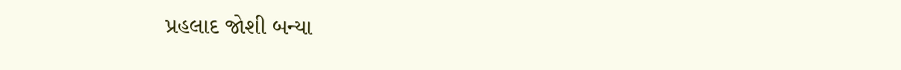પ્રહલાદ જોશી બન્યા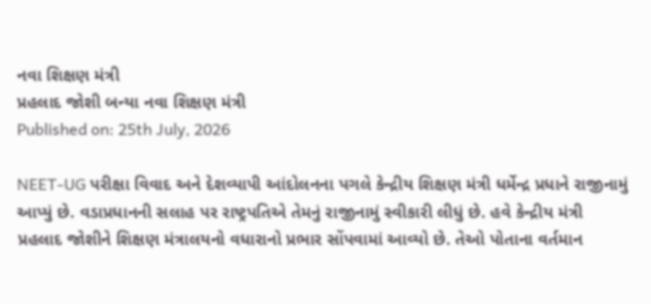નવા શિક્ષણ મંત્રી
પ્રહલાદ જોશી બન્યા નવા શિક્ષણ મંત્રી
Published on: 25th July, 2026

NEET-UG પરીક્ષા વિવાદ અને દેશવ્યાપી આંદોલનના પગલે કેન્દ્રીય શિક્ષણ મંત્રી ધર્મેન્દ્ર પ્રધાને રાજીનામું આપ્યું છે. વડાપ્રધાનની સલાહ પર રાષ્ટ્રપતિએ તેમનું રાજીનામું સ્વીકારી લીધું છે. હવે કેન્દ્રીય મંત્રી પ્રહલાદ જોશીને શિક્ષણ મંત્રાલયનો વધારાનો પ્રભાર સોંપવામાં આવ્યો છે. તેઓ પોતાના વર્તમાન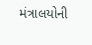મંત્રાલયોની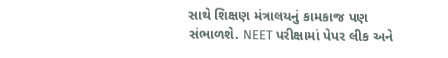સાથે શિક્ષણ મંત્રાલયનું કામકાજ પણ સંભાળશે. NEET પરીક્ષામાં પેપર લીક અને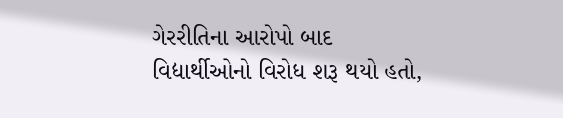ગેરરીતિના આરોપો બાદ વિદ્યાર્થીઓનો વિરોધ શરૂ થયો હતો,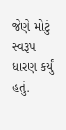જેણે મોટું સ્વરૂપ ધારણ કર્યું હતું.